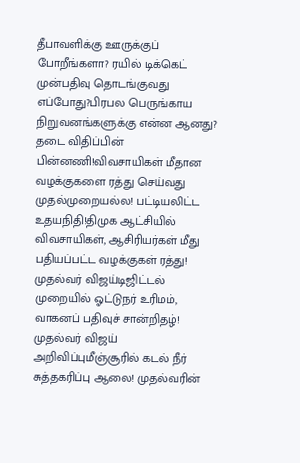தீபாவளிக்கு ஊருக்குப் போறீங்களா? ரயில் டிக்கெட் முன்பதிவு தொடங்குவது எப்போது?பிரபல பெருங்காய நிறுவனங்களுக்கு என்ன ஆனது? தடை விதிப்பின் பின்னணி!விவசாயிகள் மீதான வழக்குகளை ரத்து செய்வது முதல்முறையல்ல! பட்டியலிட்ட உதயநிதி!திமுக ஆட்சியில் விவசாயிகள், ஆசிரியர்கள் மீது பதியப்பட்ட வழக்குகள் ரத்து! முதல்வர் விஜய்டிஜிட்டல் முறையில் ஓட்டுநர் உரிமம், வாகனப் பதிவுச் சான்றிதழ்! முதல்வர் விஜய் அறிவிப்புமீஞ்சூரில் கடல் நீர் சுத்தகரிப்பு ஆலை! முதல்வரின்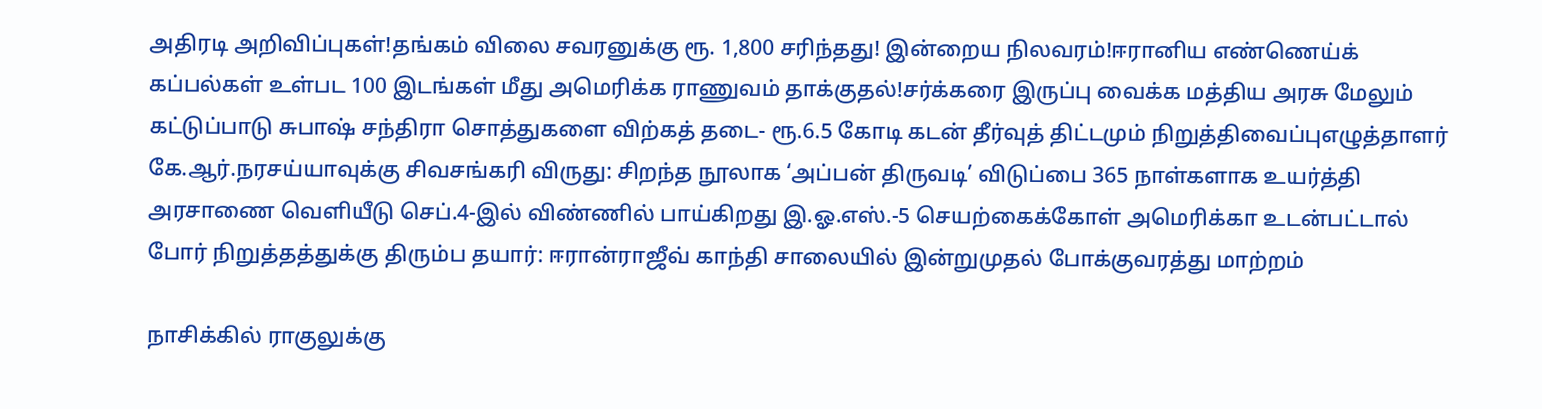அதிரடி அறிவிப்புகள்!தங்கம் விலை சவரனுக்கு ரூ. 1,800 சரிந்தது! இன்றைய நிலவரம்!ஈரானிய எண்ணெய்க் கப்பல்கள் உள்பட 100 இடங்கள் மீது அமெரிக்க ராணுவம் தாக்குதல்!சர்க்கரை இருப்பு வைக்க மத்திய அரசு மேலும் கட்டுப்பாடு சுபாஷ் சந்திரா சொத்துகளை விற்கத் தடை- ரூ.6.5 கோடி கடன் தீர்வுத் திட்டமும் நிறுத்திவைப்புஎழுத்தாளர் கே.ஆர்.நரசய்யாவுக்கு சிவசங்கரி விருது: சிறந்த நூலாக ‘அப்பன் திருவடி’ விடுப்பை 365 நாள்களாக உயர்த்தி அரசாணை வெளியீடு செப்.4-இல் விண்ணில் பாய்கிறது இ.ஓ.எஸ்.-5 செயற்கைக்கோள் அமெரிக்கா உடன்பட்டால் போர் நிறுத்தத்துக்கு திரும்ப தயார்: ஈரான்ராஜீவ் காந்தி சாலையில் இன்றுமுதல் போக்குவரத்து மாற்றம்

நாசிக்கில் ராகுலுக்கு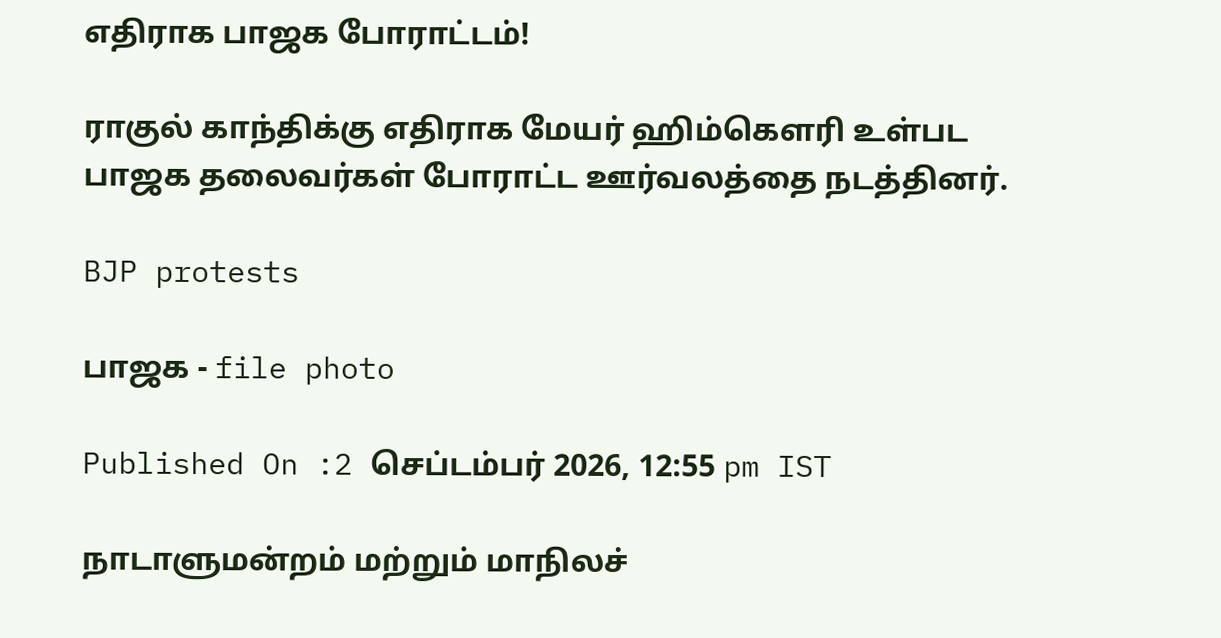எதிராக பாஜக போராட்டம்!

ராகுல் காந்திக்கு எதிராக மேயர் ஹிம்கௌரி உள்பட பாஜக தலைவர்கள் போராட்ட ஊர்வலத்தை நடத்தினர்.

BJP protests

பாஜக - file photo

Published On :2 செப்டம்பர் 2026, 12:55 pm IST

நாடாளுமன்றம் மற்றும் மாநிலச்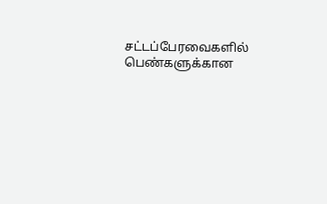சட்டப்பேரவைகளில் பெண்களுக்கான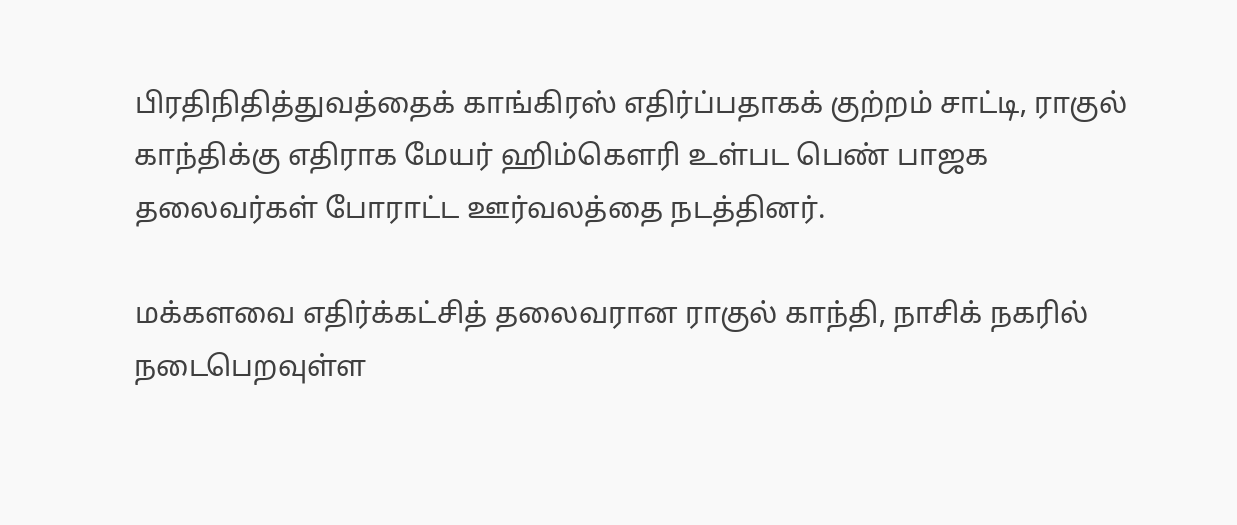பிரதிநிதித்துவத்தைக் காங்கிரஸ் எதிர்ப்பதாகக் குற்றம் சாட்டி, ராகுல் காந்திக்கு எதிராக மேயர் ஹிம்கௌரி உள்பட பெண் பாஜக தலைவர்கள் போராட்ட ஊர்வலத்தை நடத்தினர்.

மக்களவை எதிர்க்கட்சித் தலைவரான ராகுல் காந்தி, நாசிக் நகரில் நடைபெறவுள்ள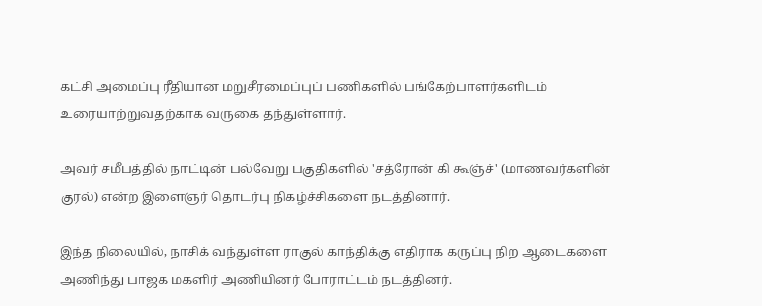கட்சி அமைப்பு ரீதியான மறுசீரமைப்புப் பணிகளில் பங்கேற்பாளர்களிடம் உரையாற்றுவதற்காக வருகை தந்துள்ளார்.

அவர் சமீபத்தில் நாட்டின் பல்வேறு பகுதிகளில் 'சத்ரோன் கி கூஞ்ச்' (மாணவர்களின் குரல்) என்ற இளைஞர் தொடர்பு நிகழ்ச்சிகளை நடத்தினார்.

இந்த நிலையில், நாசிக் வந்துள்ள ராகுல் காந்திக்கு எதிராக கருப்பு நிற ஆடைகளை அணிந்து பாஜக மகளிர் அணியினர் போராட்டம் நடத்தினர்.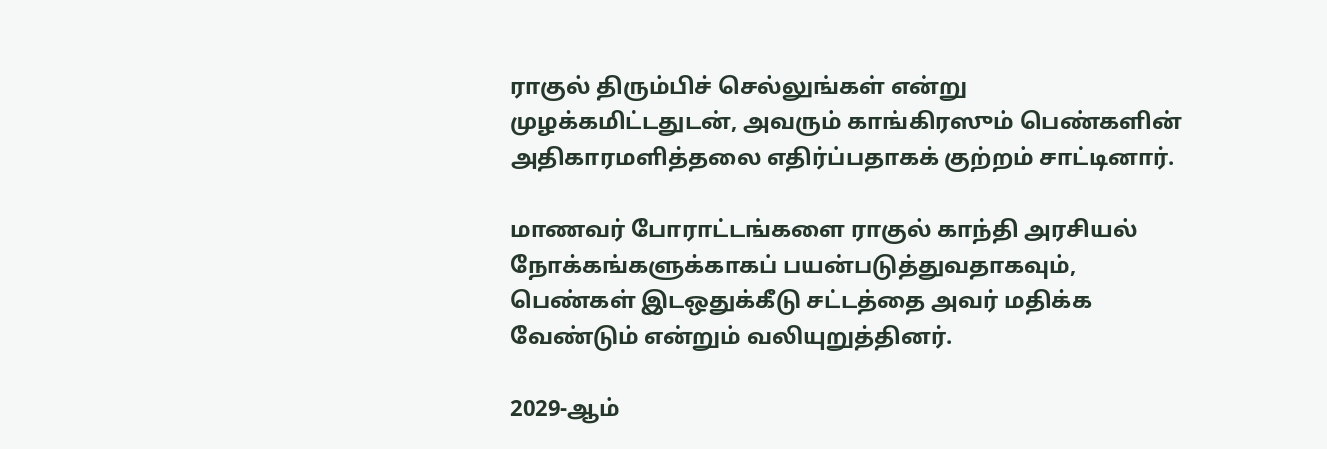ராகுல் திரும்பிச் செல்லுங்கள் என்று முழக்கமிட்டதுடன், அவரும் காங்கிரஸும் பெண்களின் அதிகாரமளித்தலை எதிர்ப்பதாகக் குற்றம் சாட்டினார்.

மாணவர் போராட்டங்களை ராகுல் காந்தி அரசியல் நோக்கங்களுக்காகப் பயன்படுத்துவதாகவும், பெண்கள் இடஒதுக்கீடு சட்டத்தை அவர் மதிக்க வேண்டும் என்றும் வலியுறுத்தினர்.

2029-ஆம்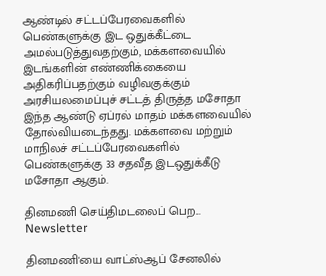ஆண்டில் சட்டப்பேரவைகளில் பெண்களுக்கு இட ஒதுக்கீட்டை அமல்படுத்துவதற்கும், மக்களவையில் இடங்களின் எண்ணிக்கையை அதிகரிப்பதற்கும் வழிவகுக்கும் அரசியலமைப்புச் சட்டத் திருத்த மசோதா இந்த ஆண்டு ஏப்ரல் மாதம் மக்களவையில் தோல்வியடைந்தது. மக்களவை மற்றும் மாநிலச் சட்டப்பேரவைகளில் பெண்களுக்கு 33 சதவீத இடஒதுக்கீடு மசோதா ஆகும்.

தினமணி செய்திமடலைப் பெற... Newsletter

தினமணி'யை வாட்ஸ்ஆப் சேனலில்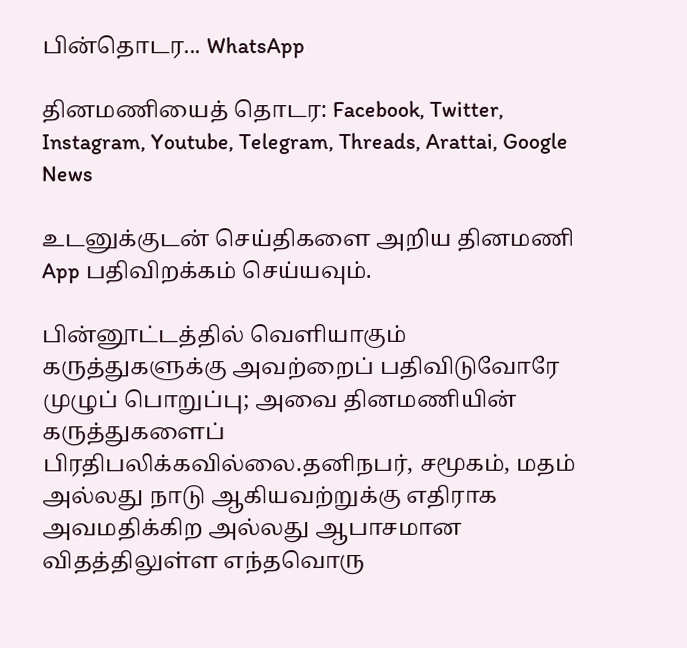பின்தொடர... WhatsApp

தினமணியைத் தொடர: Facebook, Twitter, Instagram, Youtube, Telegram, Threads, Arattai, Google News

உடனுக்குடன் செய்திகளை அறிய தினமணி App பதிவிறக்கம் செய்யவும்.

பின்னூட்டத்தில் வெளியாகும் கருத்துகளுக்கு அவற்றைப் பதிவிடுவோரே முழுப் பொறுப்பு; அவை தினமணியின் கருத்துகளைப் பிரதிபலிக்கவில்லை.தனிநபர், சமூகம், மதம் அல்லது நாடு ஆகியவற்றுக்கு எதிராக அவமதிக்கிற அல்லது ஆபாசமான விதத்திலுள்ள எந்தவொரு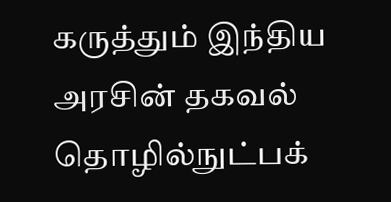கருத்தும் இந்திய அரசின் தகவல் தொழில்நுட்பக்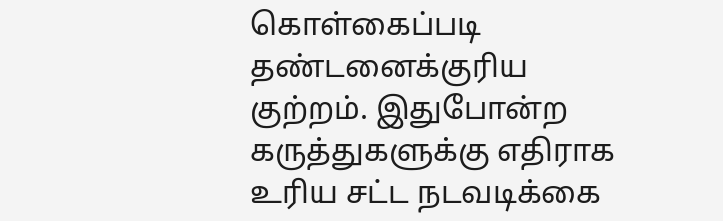கொள்கைப்படி தண்டனைக்குரிய குற்றம். இதுபோன்ற கருத்துகளுக்கு எதிராக உரிய சட்ட நடவடிக்கை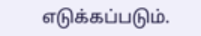எடுக்கப்படும்.